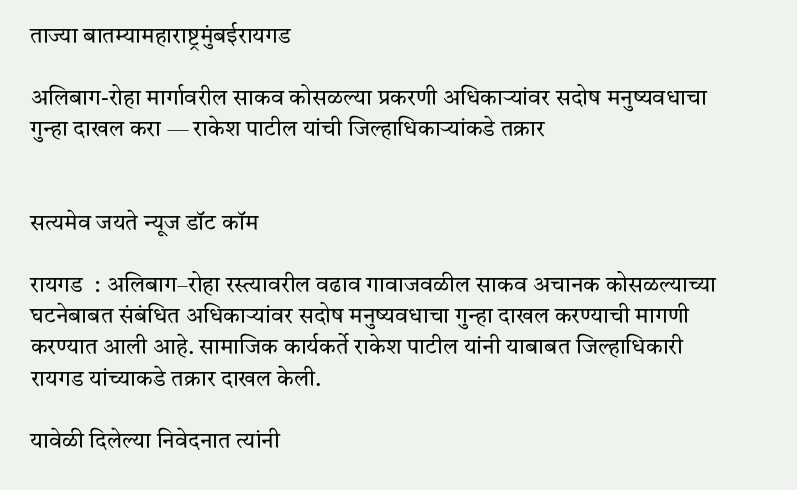ताज्या बातम्यामहाराष्ट्रमुंबईरायगड

अलिबाग-रोहा मार्गावरील साकव कोसळल्या प्रकरणी अधिकाऱ्यांवर सदोष मनुष्यवधाचा गुन्हा दाखल करा — राकेश पाटील यांची जिल्हाधिकाऱ्यांकडे तक्रार


सत्यमेव जयते न्यूज डॉट कॉम

रायगड  : अलिबाग–रोहा रस्त्यावरील वढाव गावाजवळील साकव अचानक कोसळल्याच्या घटनेबाबत संबंधित अधिकाऱ्यांवर सदोष मनुष्यवधाचा गुन्हा दाखल करण्याची मागणी करण्यात आली आहे. सामाजिक कार्यकर्ते राकेश पाटील यांनी याबाबत जिल्हाधिकारी रायगड यांच्याकडे तक्रार दाखल केली.

यावेळी दिलेल्या निवेदनात त्यांनी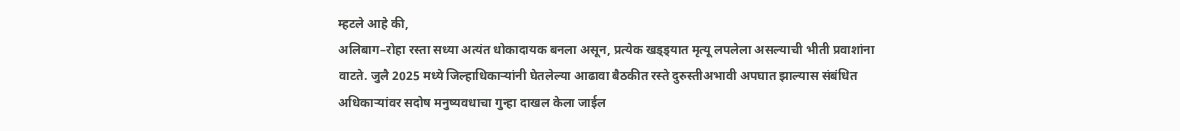म्हटले आहे की,
अलिबाग–रोहा रस्ता सध्या अत्यंत धोकादायक बनला असून, प्रत्येक खड्ड्यात मृत्यू लपलेला असल्याची भीती प्रवाशांना वाटते. जुलै 2025 मध्ये जिल्हाधिकाऱ्यांनी घेतलेल्या आढावा बैठकीत रस्ते दुरुस्तीअभावी अपघात झाल्यास संबंधित अधिकाऱ्यांवर सदोष मनुष्यवधाचा गुन्हा दाखल केला जाईल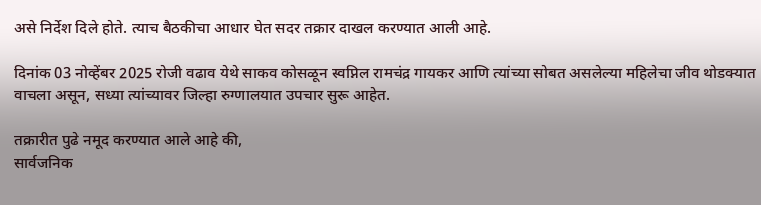असे निर्देश दिले होते. त्याच बैठकीचा आधार घेत सदर तक्रार दाखल करण्यात आली आहे.

दिनांक 03 नोव्हेंबर 2025 रोजी वढाव येथे साकव कोसळून स्वप्निल रामचंद्र गायकर आणि त्यांच्या सोबत असलेल्या महिलेचा जीव थोडक्यात वाचला असून, सध्या त्यांच्यावर जिल्हा रुग्णालयात उपचार सुरू आहेत.

तक्रारीत पुढे नमूद करण्यात आले आहे की,
सार्वजनिक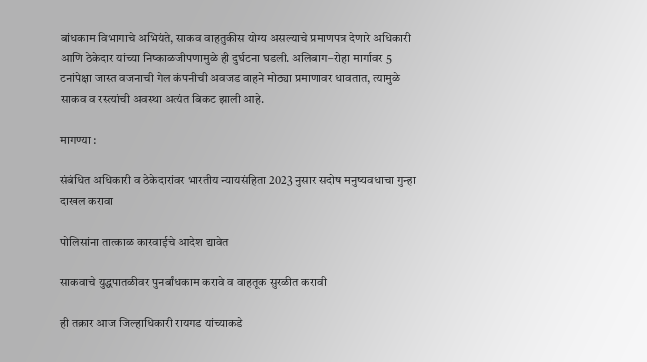बांधकाम विभागाचे अभियंते, साकव वाहतुकीस योग्य असल्याचे प्रमाणपत्र देणारे अधिकारी आणि ठेकेदार यांच्या निष्काळजीपणामुळे ही दुर्घटना घडली. अलिबाग–रोहा मार्गावर 5 टनांपेक्षा जास्त वजनाची गेल कंपनीची अवजड वाहने मोठ्या प्रमाणावर धावतात, त्यामुळे साकव व रस्त्यांची अवस्था अत्यंत बिकट झाली आहे.

मागण्या :

संबंधित अधिकारी व ठेकेदारांवर भारतीय न्यायसंहिता 2023 नुसार सदोष मनुष्यवधाचा गुन्हा दाखल करावा

पोलिसांना तात्काळ कारवाईचे आदेश द्यावेत

साकवाचे युद्धपातळीवर पुनर्बांधकाम करावे व वाहतूक सुरळीत करावी

ही तक्रार आज जिल्हाधिकारी रायगड यांच्याकडे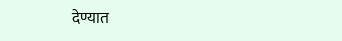देण्यात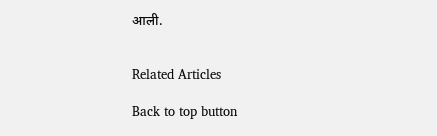आली.


Related Articles

Back to top button